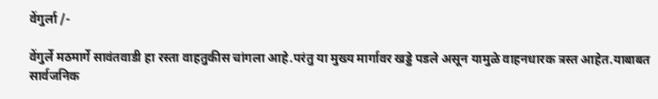वेंगुर्ला /-

वेंगुर्ले मठमार्गे सावंतवाडी हा रस्ता वाहतुकीस चांगला आहे.परंतु या मुख्य मार्गावर खड्डे पडले असून यामुळे वाहनधारक त्रस्त आहेत.याबाबत सार्वजनिक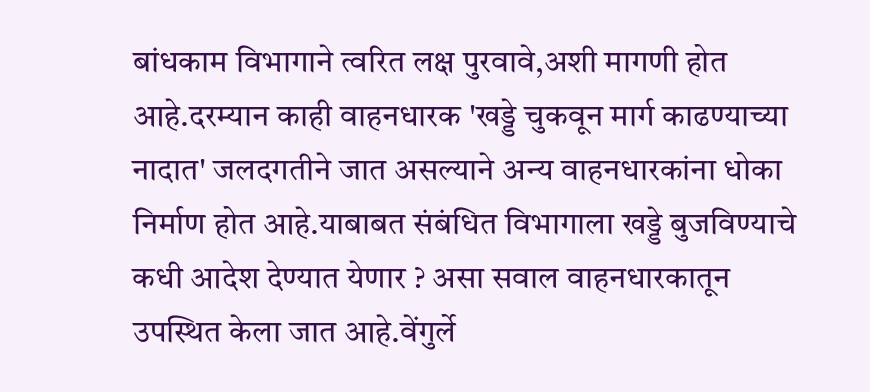बांधकाम विभागाने त्वरित लक्ष पुरवावे,अशी मागणी होत आहे.दरम्यान काही वाहनधारक 'खड्डे चुकवून मार्ग काढण्याच्या नादात' जलदगतीने जात असल्याने अन्य वाहनधारकांना धोका निर्माण होत आहे.याबाबत संबंधित विभागाला खड्डे बुजविण्याचे कधी आदेश देण्यात येणार ? असा सवाल वाहनधारकातून उपस्थित केला जात आहे.वेंगुर्ले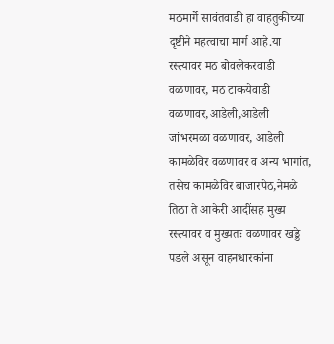मठमार्गे सावंतवाडी हा वाहतुकीच्या दृष्टीने महत्वाचा मार्ग आहे.या रस्त्यावर मठ बोवलेकरवाडी वळणावर, मठ टाकयेवाडी वळणावर,आडेली,आडेली जांभरमळा वळणावर, आडेली कामळेविर वळणावर व अन्य भागांत, तसेच कामळेविर बाजारपेठ,नेमळे तिठा ते आकेरी आदींसह मुख्य रस्त्यावर व मुख्यतः वळणावर खड्डे पडले असून वाहनधारकांना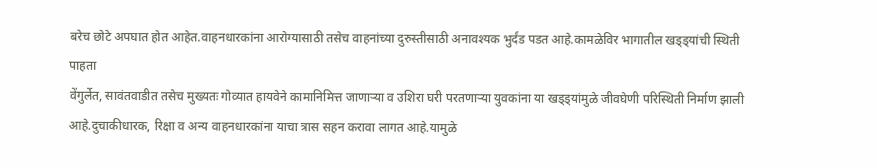बरेच छोटे अपघात होत आहेत.वाहनधारकांना आरोग्यासाठी तसेच वाहनांच्या दुरुस्तीसाठी अनावश्यक भुर्दंड पडत आहे.कामळेविर भागातील खड्ड्यांची स्थिती पाहता
वेंगुर्लेत, सावंतवाडीत तसेच मुख्यतः गोव्यात हायवेने कामानिमित्त जाणाऱ्या व उशिरा घरी परतणाऱ्या युवकांना या खड्ड्यांमुळे जीवघेणी परिस्थिती निर्माण झाली आहे.दुचाकीधारक, रिक्षा व अन्य वाहनधारकांना याचा त्रास सहन करावा लागत आहे.यामुळे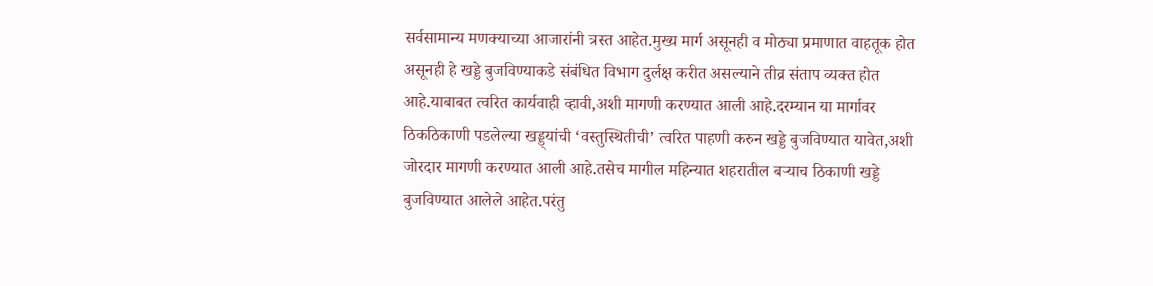सर्वसामान्य मणक्याच्या आजारांनी त्रस्त आहेत.मुख्य मार्ग असूनही व मोठ्या प्रमाणात वाहतूक होत असूनही हे खड्डे बुजविण्याकडे संबंधित विभाग दुर्लक्ष करीत असल्याने तीव्र संताप व्यक्त होत आहे.याबाबत त्वरित कार्यवाही व्हावी,अशी मागणी करण्यात आली आहे.दरम्यान या मार्गावर ठिकठिकाणी पडलेल्या खड्ड्यांची ‘वस्तुस्थितीची’ त्वरित पाहणी करुन खड्डे बुजविण्यात यावेत,अशी जोरदार मागणी करण्यात आली आहे.तसेच मागील महिन्यात शहरातील बऱ्याच ठिकाणी खड्डे बुजविण्यात आलेले आहेत.परंतु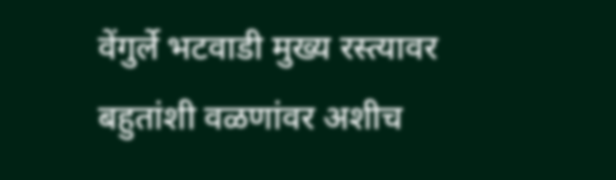वेंगुर्ले भटवाडी मुख्य रस्त्यावर बहुतांशी वळणांवर अशीच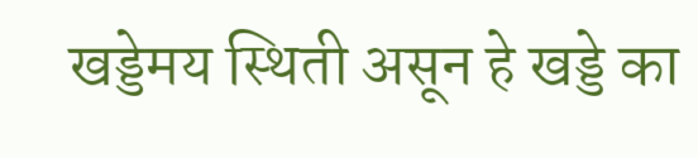खड्डेमय स्थिती असून हे खड्डे का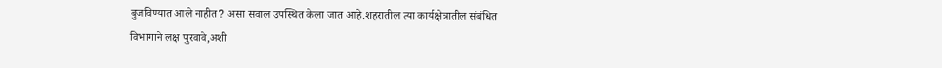बुजविण्यात आले नाहीत? असा सवाल उपस्थित केला जात आहे.शहरातील त्या कार्यक्षेत्रातील संबंधित विभागाने लक्ष पुरवावे,अशी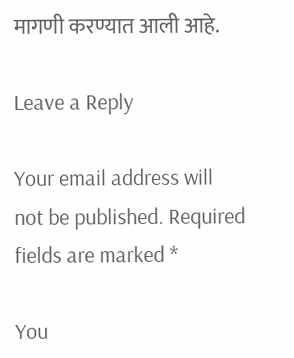मागणी करण्यात आली आहे.

Leave a Reply

Your email address will not be published. Required fields are marked *

You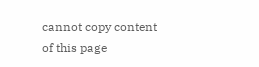cannot copy content of this page